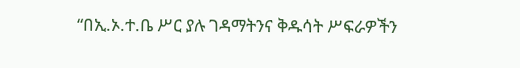“በኢ.ኦ.ተ.ቤ ሥር ያሉ ገዳማትንና ቅዱሳት ሥፍራዎችን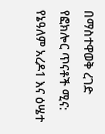በማስተዋወቅ ረገድ የፎክሎር ጥናቶች ሚና: የኔዓለም አረዶ1 እና ዕሤተ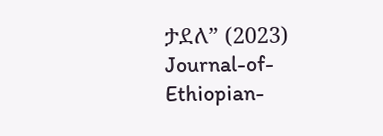ታደለ” (2023) Journal-of-Ethiopian-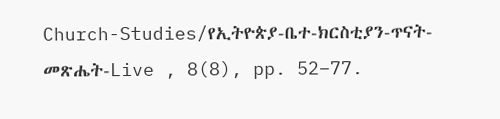Church-Studies/የኢትዮጵያ-ቤተ-ክርስቲያን-ጥናት-መጽሔት-Live , 8(8), pp. 52–77.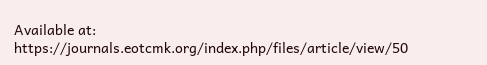Available at: https://journals.eotcmk.org/index.php/files/article/view/50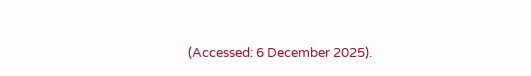(Accessed: 6 December 2025).